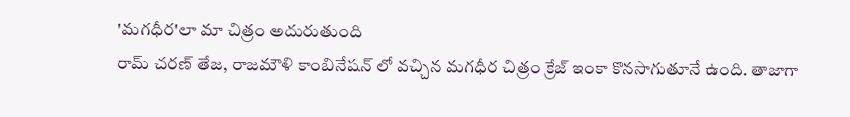'మగధీర'లా మా చిత్రం అదురుతుంది
రామ్ చరణ్ తేజ, రాజమౌళి కాంబినేషన్ లో వచ్చిన మగధీర చిత్రం క్రేజ్ ఇంకా కొనసాగుతూనే ఉంది. తాజాగా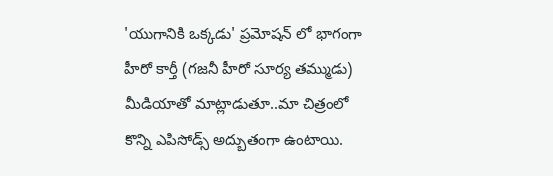'యుగానికి ఒక్కడు' ప్రమోషన్ లో భాగంగా హీరో కార్తీ (గజనీ హీరో సూర్య తమ్ముడు) మీడియాతో మాట్లాడుతూ..మా చిత్రంలో కొన్ని ఎపిసోడ్స్ అద్బుతంగా ఉంటాయి.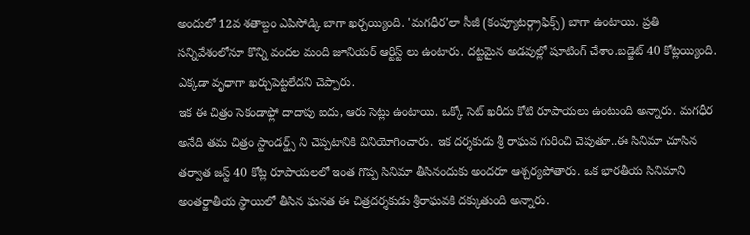అందులో 12వ శతాబ్దం ఎపిసోడ్కి బాగా ఖర్చయ్యింది. 'మగధీర'లా సీజీ (కంప్యూటర్గ్రాఫిక్స్) బాగా ఉంటాయి. ప్రతి సన్నివేశంలోనూ కొన్ని వందల మంది జూనియర్ ఆర్టిస్ట్ లు ఉంటారు. దట్టమైన అడవుల్లో షూటింగ్ చేశాం.బడ్జెట్ 40 కోట్లయ్యింది. ఎక్కడా వృధాగా ఖర్చుపెట్టలేదని చెప్పారు.
ఇక ఈ చిత్రం సెకండాఫ్లో దాదాపు ఐదు, ఆరు సెట్లు ఉంటాయి. ఒక్కో సెట్ ఖరీదు కోటి రూపాయలు ఉంటుంది అన్నారు. మగధీర అనేది తమ చిత్రం స్టాండర్డ్స్ ని చెప్పటానికి వినియోగించారు. ఇక దర్శకుడు శ్రీ రాఘవ గురించి చెపుతూ..ఈ సినిమా చూసిన తర్వాత జస్ట్ 40 కోట్ల రూపాయలలో ఇంత గొప్ప సినిమా తీసినందుకు అందరూ ఆశ్చర్యపోతారు. ఒక భారతీయ సినిమాని అంతర్జాతీయ స్థాయిలో తీసిన ఘనత ఈ చిత్రదర్శకుడు శ్రీరాఘవకి దక్కుతుంది అన్నారు.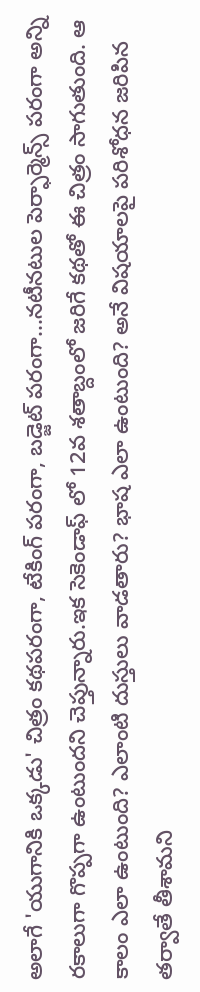అలాగే 'యుగానికి ఒక్కడు' చిత్రం కథపరంగా, టేకింగ్ పరంగా, బడ్జెట్ పరంగా...నటీనటుల పెర్ఫార్మెన్స్ పరంగా అన్ని రకాలుగా గొప్పగా ఉంటుందని చెప్తున్నారు.ఇక సెకెండాఫ్ లో 12వ శతాబ్దంలో జరిగే కథతో ఈ చిత్రం సాగుతుంది. ఆ కాలం ఎలా ఉంటుంది? ఎలాంటి దుస్తులు వాడతారు? భాష ఎలా ఉంటుంది? అనే విషయాలపై పరిశోధన జరిపిన తర్వాతే తీశామని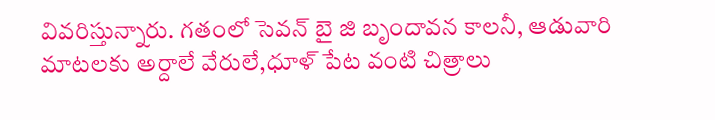వివరిస్తున్నారు. గతంలో సెవన్ బై జి బృందావన కాలనీ, ఆడువారి మాటలకు అర్దాలే వేరులే,ధూళ్ పేట వంటి చిత్రాలు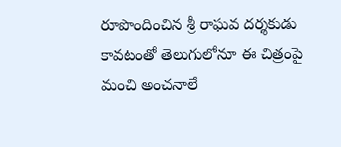రూపొందించిన శ్రీ రాఘవ దర్శకుడు కావటంతో తెలుగులోనూ ఈ చిత్రంపై మంచి అంచనాలే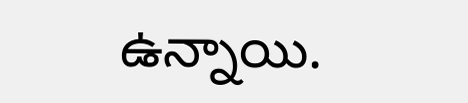ఉన్నాయి.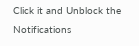Click it and Unblock the Notifications